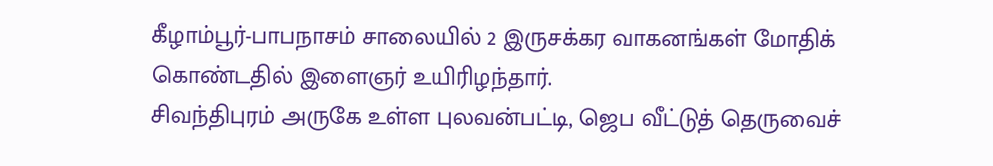கீழாம்பூர்-பாபநாசம் சாலையில் 2 இருசக்கர வாகனங்கள் மோதிக் கொண்டதில் இளைஞர் உயிரிழந்தார்.
சிவந்திபுரம் அருகே உள்ள புலவன்பட்டி, ஜெப வீட்டுத் தெருவைச்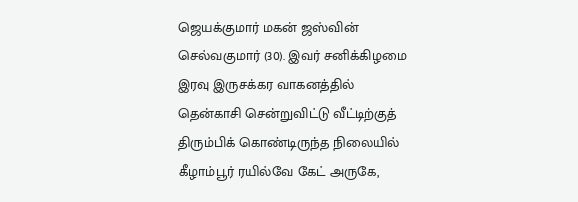ஜெயக்குமார் மகன் ஜஸ்வின் செல்வகுமார் (30). இவர் சனிக்கிழமை இரவு இருசக்கர வாகனத்தில் தென்காசி சென்றுவிட்டு வீட்டிற்குத் திரும்பிக் கொண்டிருந்த நிலையில் கீழாம்பூர் ரயில்வே கேட் அருகே,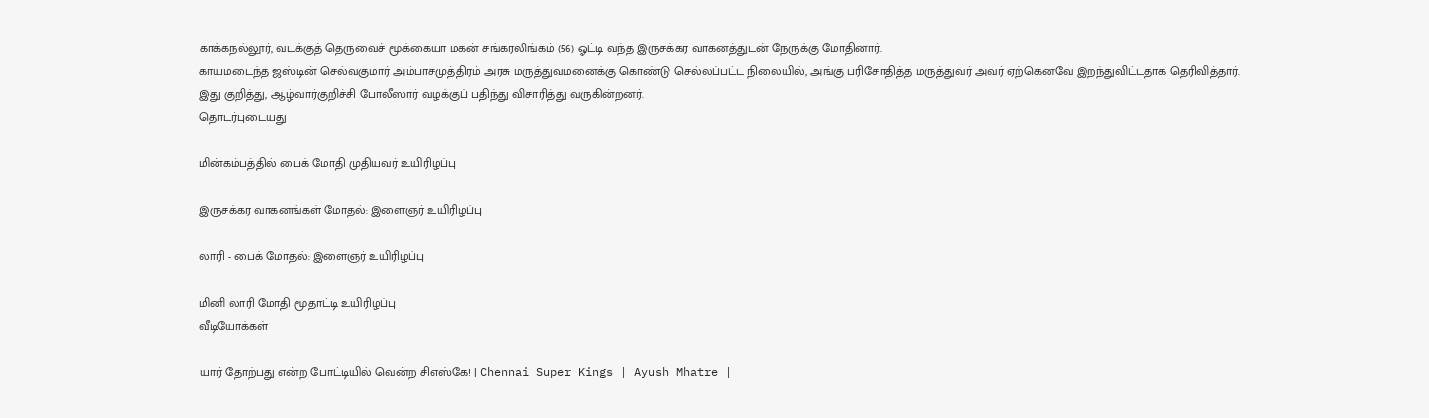காக்கநல்லூர், வடக்குத் தெருவைச் மூக்கையா மகன் சங்கரலிங்கம் (56) ஓட்டி வந்த இருசக்கர வாகனத்துடன் நேருக்கு மோதினார்.
காயமடைந்த ஜஸ்டின் செல்வகுமார் அம்பாசமுத்திரம் அரசு மருத்துவமனைக்கு கொண்டு செல்லப்பட்ட நிலையில், அங்கு பரிசோதித்த மருத்துவர் அவர் ஏற்கெனவே இறந்துவிட்டதாக தெரிவித்தார்.
இது குறித்து, ஆழ்வார்குறிச்சி போலீஸார் வழக்குப் பதிந்து விசாரித்து வருகின்றனர்.
தொடர்புடையது

மின்கம்பத்தில் பைக் மோதி முதியவர் உயிரிழப்பு

இருசக்கர வாகனங்கள் மோதல்: இளைஞர் உயிரிழப்பு

லாரி - பைக் மோதல்: இளைஞர் உயிரிழப்பு

மினி லாரி மோதி மூதாட்டி உயிரிழப்பு
வீடியோக்கள்

யார் தோற்பது என்ற போட்டியில் வென்ற சிஎஸ்கே! | Chennai Super Kings | Ayush Mhatre |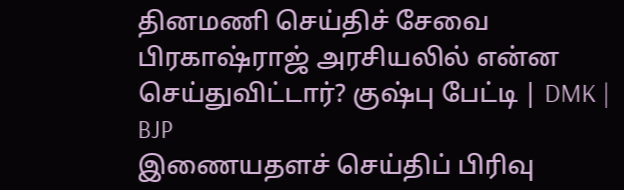தினமணி செய்திச் சேவை
பிரகாஷ்ராஜ் அரசியலில் என்ன செய்துவிட்டார்? குஷ்பு பேட்டி | DMK | BJP
இணையதளச் செய்திப் பிரிவு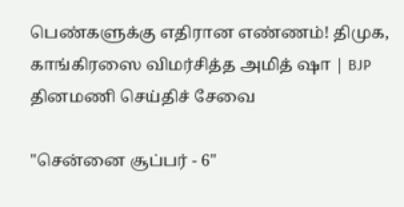பெண்களுக்கு எதிரான எண்ணம்! திமுக, காங்கிரஸை விமர்சித்த அமித் ஷா | BJP
தினமணி செய்திச் சேவை

"சென்னை சூப்பர் - 6"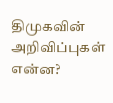திமுகவின் அறிவிப்புகள் என்ன?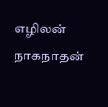எழிலன் நாகநாதன்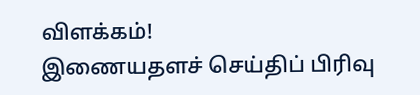விளக்கம்!
இணையதளச் செய்திப் பிரிவு